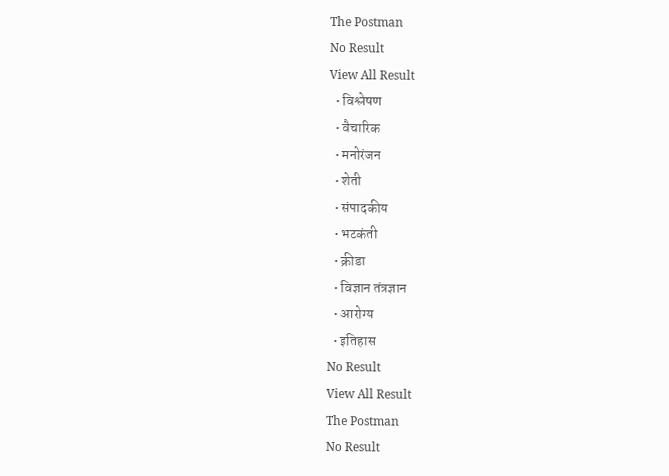The Postman
No Result
View All Result
  • विश्लेषण
  • वैचारिक
  • मनोरंजन
  • शेती
  • संपादकीय
  • भटकंती
  • क्रीडा
  • विज्ञान तंत्रज्ञान
  • आरोग्य
  • इतिहास
No Result
View All Result
The Postman
No Result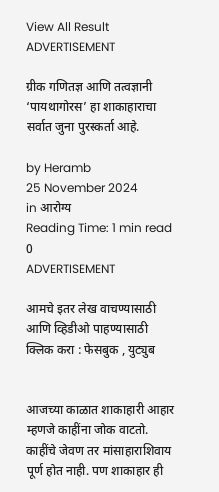View All Result
ADVERTISEMENT

ग्रीक गणितज्ञ आणि तत्वज्ञानी ‘पायथागोरस’ हा शाकाहाराचा सर्वात जुना पुरस्कर्ता आहे.

by Heramb
25 November 2024
in आरोग्य
Reading Time: 1 min read
0
ADVERTISEMENT

आमचे इतर लेख वाचण्यासाठी आणि व्हिडीओ पाहण्यासाठी क्लिक करा : फेसबुक , युट्युब


आजच्या काळात शाकाहारी आहार म्हणजे काहींना जोक वाटतो. काहींचे जेवण तर मांसाहाराशिवाय पूर्ण होत नाही. पण शाकाहार ही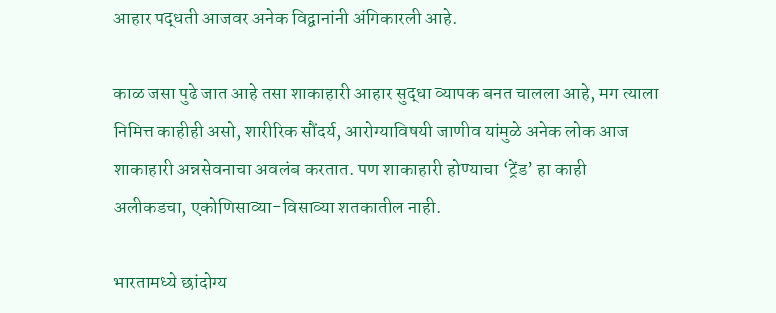आहार पद्धती आजवर अनेक विद्वानांनी अंगिकारली आहे.

काळ जसा पुढे जात आहे तसा शाकाहारी आहार सुद्धा व्यापक बनत चालला आहे, मग त्याला निमित्त काहीही असो, शारीरिक सौंदर्य, आरोग्याविषयी जाणीव यांमुळे अनेक लोक आज शाकाहारी अन्नसेवनाचा अवलंब करतात. पण शाकाहारी होण्याचा ‘ट्रेंड’ हा काही अलीकडचा, एकोणिसाव्या-विसाव्या शतकातील नाही.

भारतामध्ये छांदोग्य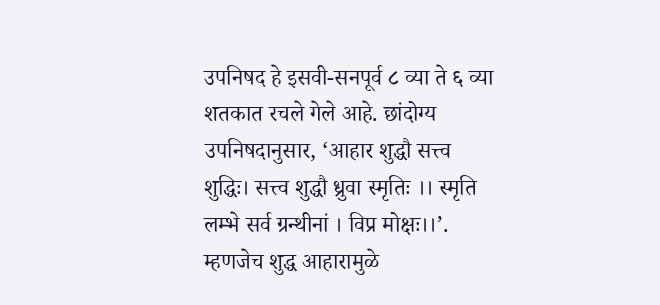उपनिषद हे इसवी-सनपूर्व ८ व्या ते ६ व्या शतकात रचले गेले आहे. छांदोग्य उपनिषदानुसार, ‘आहार शुद्धौ सत्त्व शुद्धिः। सत्त्व शुद्धौ ध्रुवा स्मृतिः ।। स्मृति लम्भे सर्व ग्रन्थीनां । विप्र मोक्षः।।’. म्हणजेच शुद्ध आहारामुळे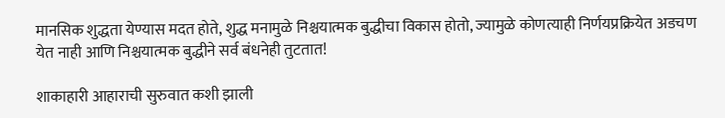मानसिक शुद्धता येण्यास मदत होते, शुद्ध मनामुळे निश्चयात्मक बुद्धीचा विकास होतो, ज्यामुळे कोणत्याही निर्णयप्रक्रियेत अडचण येत नाही आणि निश्चयात्मक बुद्धीने सर्व बंधनेही तुटतात!

शाकाहारी आहाराची सुरुवात कशी झाली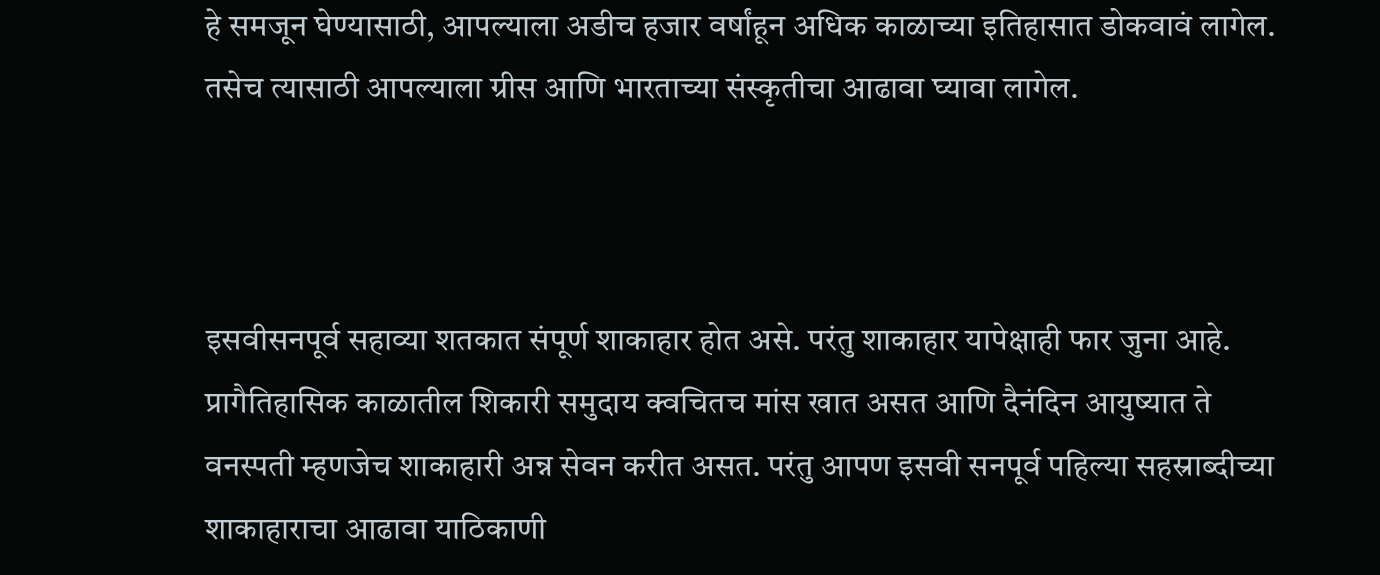हे समजून घेण्यासाठी, आपल्याला अडीच हजार वर्षांहून अधिक काळाच्या इतिहासात डोकवावं लागेल. तसेच त्यासाठी आपल्याला ग्रीस आणि भारताच्या संस्कृतीचा आढावा घ्यावा लागेल.



इसवीसनपूर्व सहाव्या शतकात संपूर्ण शाकाहार होत असे. परंतु शाकाहार यापेक्षाही फार जुना आहे. प्रागैतिहासिक काळातील शिकारी समुदाय क्वचितच मांस खात असत आणि दैनंदिन आयुष्यात ते वनस्पती म्हणजेच शाकाहारी अन्न सेवन करीत असत. परंतु आपण इसवी सनपूर्व पहिल्या सहस्राब्दीच्या शाकाहाराचा आढावा याठिकाणी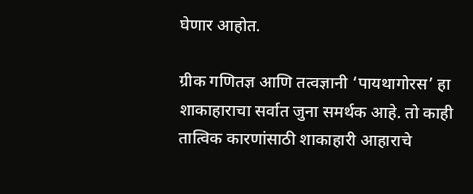घेणार आहोत.

ग्रीक गणितज्ञ आणि तत्वज्ञानी ‘पायथागोरस’ हा शाकाहाराचा सर्वात जुना समर्थक आहे. तो काही तात्विक कारणांसाठी शाकाहारी आहाराचे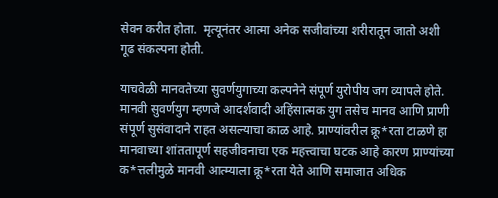सेवन करीत होता.  मृत्यूनंतर आत्मा अनेक सजीवांच्या शरीरातून जातो अशी  गूढ संकल्पना होती.

याचवेळी मानवतेच्या सुवर्णयुगाच्या कल्पनेने संपूर्ण युरोपीय जग व्यापले होते. मानवी सुवर्णयुग म्हणजे आदर्शवादी अहिंसात्मक युग तसेच मानव आणि प्राणी संपूर्ण सुसंवादाने राहत असल्याचा काळ आहे. प्राण्यांवरील क्रू*रता टाळणे हा मानवाच्या शांततापूर्ण सहजीवनाचा एक महत्त्वाचा घटक आहे कारण प्राण्यांच्या क*त्तलीमुळे मानवी आत्म्याला क्रू*रता येते आणि समाजात अधिक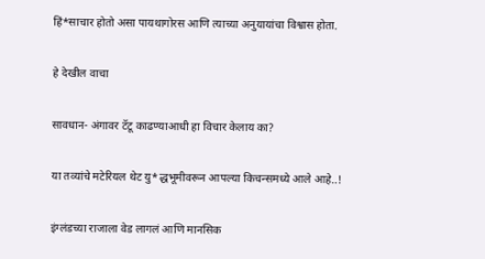हिं*साचार होतो असा पायथागोरस आणि त्याच्या अनुयायांचा विश्वास होता.

हे देखील वाचा

सावधान- अंगावर टॅटू काढण्याआधी हा विचार केलाय का?

या तव्यांचे मटेरियल थेट यु*द्धभूमीवरून आपल्या किचन्समध्ये आले आहे..!

इंग्लंडच्या राजाला वेड लागलं आणि मानसिक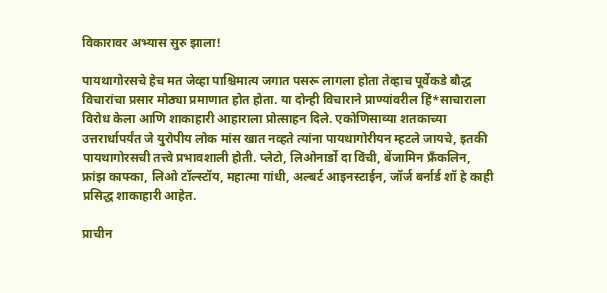विकारावर अभ्यास सुरु झाला!

पायथागोरसचे हेच मत जेव्हा पाश्चिमात्य जगात पसरू लागला होता तेव्हाच पूर्वेकडे बौद्ध विचारांचा प्रसार मोठ्या प्रमाणात होत होता. या दोन्ही विचाराने प्राण्यांवरील हिं*साचाराला विरोध केला आणि शाकाहारी आहाराला प्रोत्साहन दिले. एकोणिसाव्या शतकाच्या उत्तरार्धापर्यंत जे युरोपीय लोक मांस खात नव्हते त्यांना पायथागोरीयन म्हटले जायचे, इतकी पायथागोरसची तत्त्वे प्रभावशाली होती. प्लेटो, लिओनार्डो दा विंची, बेंजामिन फ्रँकलिन, फ्रांझ काफ्का, लिओ टॉल्स्टॉय, महात्मा गांधी, अल्बर्ट आइनस्टाईन, जॉर्ज बर्नार्ड शॉ हे काही प्रसिद्ध शाकाहारी आहेत.

प्राचीन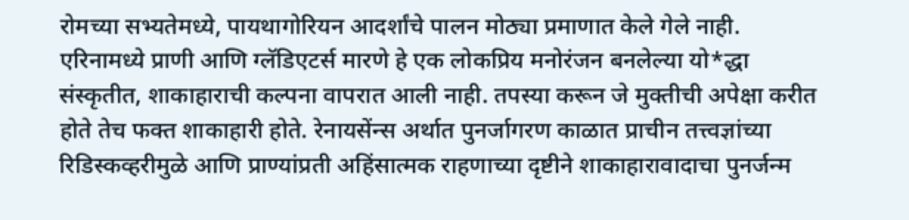रोमच्या सभ्यतेमध्ये, पायथागोरियन आदर्शांचे पालन मोठ्या प्रमाणात केले गेले नाही. एरिनामध्ये प्राणी आणि ग्लॅडिएटर्स मारणे हे एक लोकप्रिय मनोरंजन बनलेल्या यो*द्धा संस्कृतीत, शाकाहाराची कल्पना वापरात आली नाही. तपस्या करून जे मुक्तीची अपेक्षा करीत होते तेच फक्त शाकाहारी होते. रेनायसेंन्स अर्थात पुनर्जागरण काळात प्राचीन तत्त्वज्ञांच्या रिडिस्कव्हरीमुळे आणि प्राण्यांप्रती अहिंसात्मक राहणाच्या दृष्टीने शाकाहारावादाचा पुनर्जन्म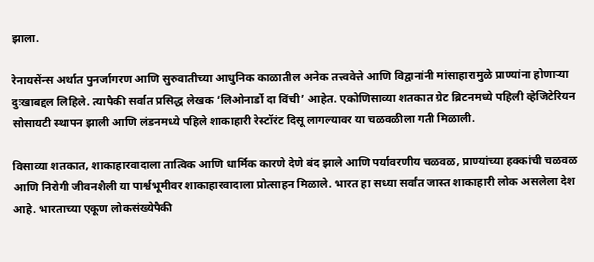झाला.

रेनायसेंन्स अर्थात पुनर्जागरण आणि सुरुवातीच्या आधुनिक काळातील अनेक तत्त्ववेत्ते आणि विद्वानांनी मांसाहारामुळे प्राण्यांना होणाऱ्या दुःखाबद्दल लिहिले. त्यापैकी सर्वात प्रसिद्ध लेखक ‘लिओनार्डो दा विंची’ आहेत. एकोणिसाव्या शतकात ग्रेट ब्रिटनमध्ये पहिली व्हेजिटेरियन सोसायटी स्थापन झाली आणि लंडनमध्ये पहिले शाकाहारी रेस्टॉरंट दिसू लागल्यावर या चळवळीला गती मिळाली.

विसाव्या शतकात, शाकाहारवादाला तात्विक आणि धार्मिक कारणे देणे बंद झाले आणि पर्यावरणीय चळवळ, प्राण्यांच्या हक्कांची चळवळ आणि निरोगी जीवनशैली या पार्श्वभूमीवर शाकाहारवादाला प्रोत्साहन मिळाले. भारत हा सध्या सर्वांत जास्त शाकाहारी लोक असलेला देश आहे. भारताच्या एकूण लोकसंख्येपैकी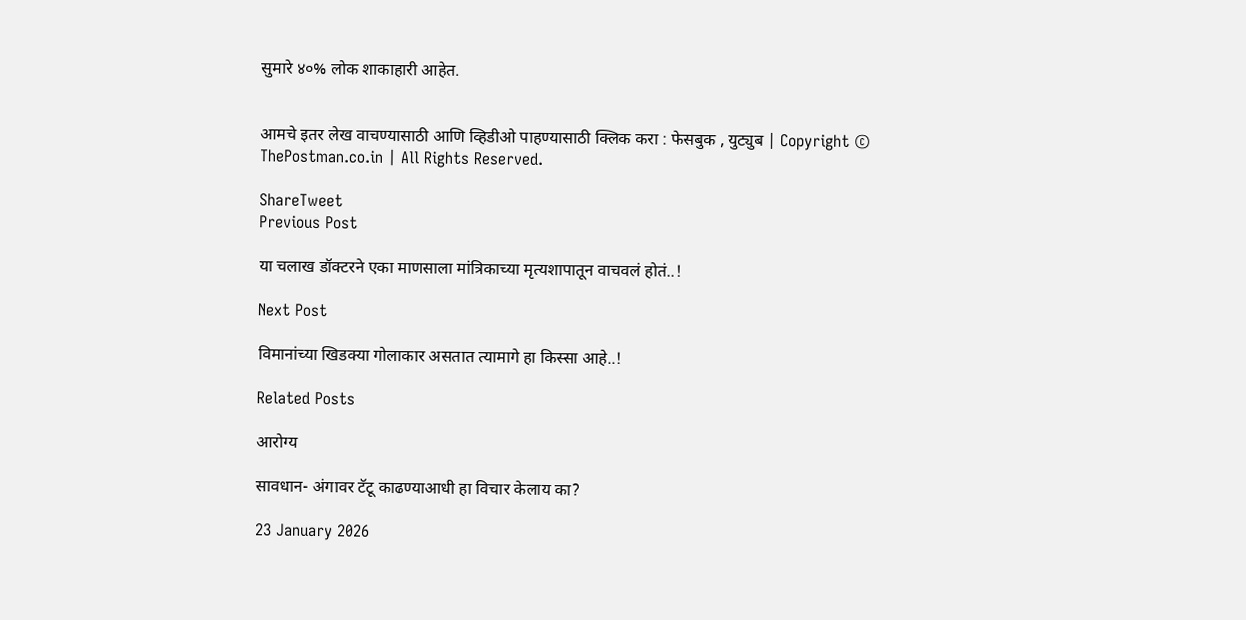सुमारे ४०% लोक शाकाहारी आहेत.


आमचे इतर लेख वाचण्यासाठी आणि व्हिडीओ पाहण्यासाठी क्लिक करा : फेसबुक , युट्युब | Copyright © ThePostman.co.in | All Rights Reserved.

ShareTweet
Previous Post

या चलाख डॉक्टरने एका माणसाला मांत्रिकाच्या मृत्यशापातून वाचवलं होतं..!

Next Post

विमानांच्या खिडक्या गोलाकार असतात त्यामागे हा किस्सा आहे..!

Related Posts

आरोग्य

सावधान- अंगावर टॅटू काढण्याआधी हा विचार केलाय का?

23 January 2026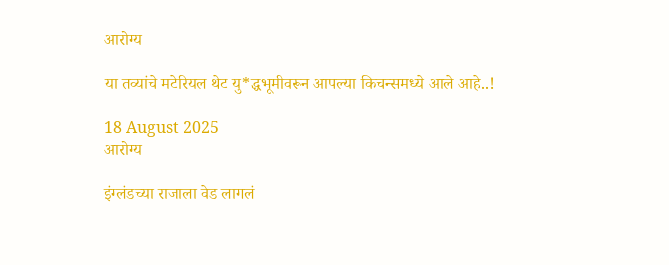आरोग्य

या तव्यांचे मटेरियल थेट यु*द्धभूमीवरून आपल्या किचन्समध्ये आले आहे..!

18 August 2025
आरोग्य

इंग्लंडच्या राजाला वेड लागलं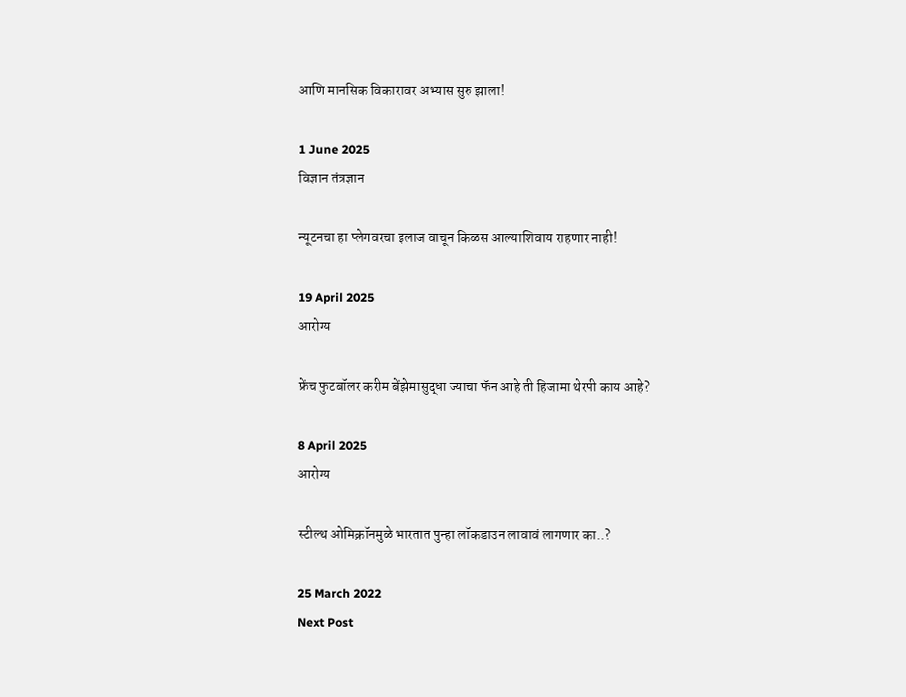आणि मानसिक विकारावर अभ्यास सुरु झाला!

1 June 2025
विज्ञान तंत्रज्ञान

न्यूटनचा हा प्लेगवरचा इलाज वाचून किळस आल्याशिवाय राहणार नाही!

19 April 2025
आरोग्य

फ्रेंच फुटबॉलर करीम बेंझेमासुद्धा ज्याचा फॅन आहे ती हिजामा थेरपी काय आहे?

8 April 2025
आरोग्य

स्टील्थ ओमिक्रॉनमुळे भारतात पुन्हा लॉकडाउन लावावं लागणार का..?

25 March 2022
Next Post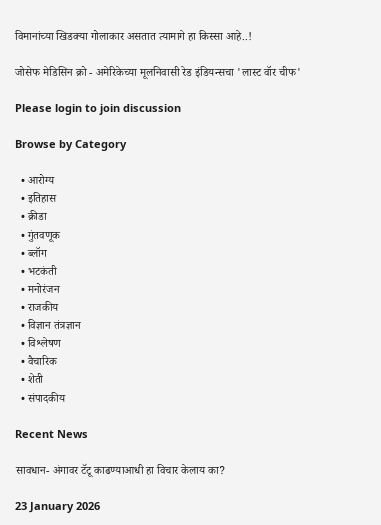विमानांच्या खिडक्या गोलाकार असतात त्यामागे हा किस्सा आहे..!

जोसेफ मेडिसिन क्रो - अमेरिकेच्या मूलनिवासी रेड इंडियन्सचा 'लास्ट वॉर चीफ'

Please login to join discussion

Browse by Category

  • आरोग्य
  • इतिहास
  • क्रीडा
  • गुंतवणूक
  • ब्लॉग
  • भटकंती
  • मनोरंजन
  • राजकीय
  • विज्ञान तंत्रज्ञान
  • विश्लेषण
  • वैचारिक
  • शेती
  • संपादकीय

Recent News

सावधान- अंगावर टॅटू काढण्याआधी हा विचार केलाय का?

23 January 2026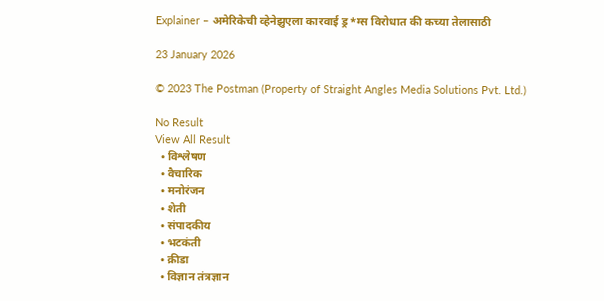Explainer – अमेरिकेची व्हेनेझुएला कारवाई ड्र*ग्स विरोधात की कच्या तेलासाठी

23 January 2026

© 2023 The Postman (Property of Straight Angles Media Solutions Pvt. Ltd.)

No Result
View All Result
  • विश्लेषण
  • वैचारिक
  • मनोरंजन
  • शेती
  • संपादकीय
  • भटकंती
  • क्रीडा
  • विज्ञान तंत्रज्ञान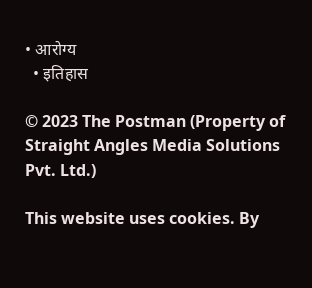• आरोग्य
  • इतिहास

© 2023 The Postman (Property of Straight Angles Media Solutions Pvt. Ltd.)

This website uses cookies. By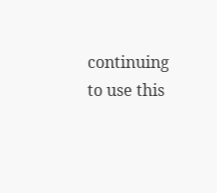continuing to use this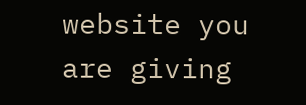website you are giving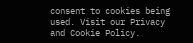consent to cookies being used. Visit our Privacy and Cookie Policy.